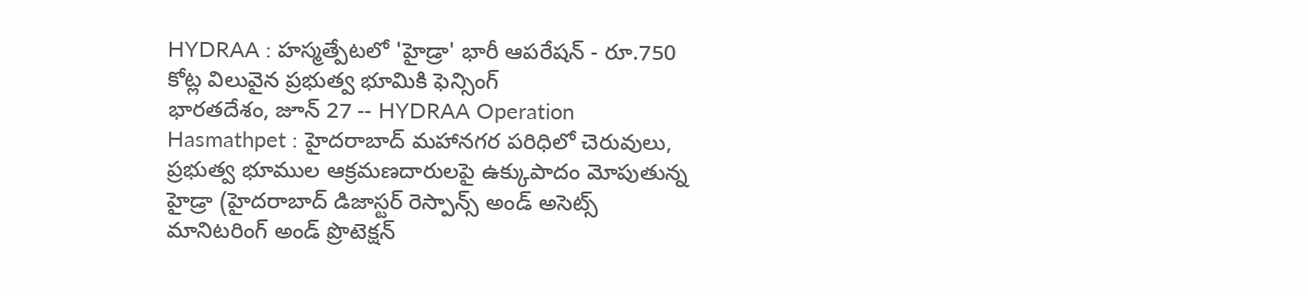HYDRAA : హస్మత్పేటలో 'హైడ్రా' భారీ ఆపరేషన్ - రూ.750 కోట్ల విలువైన ప్రభుత్వ భూమికి ఫెన్సింగ్
భారతదేశం, జూన్ 27 -- HYDRAA Operation Hasmathpet : హైదరాబాద్ మహానగర పరిధిలో చెరువులు, ప్రభుత్వ భూముల ఆక్రమణదారులపై ఉక్కుపాదం మోపుతున్న హైడ్రా (హైదరాబాద్ డిజాస్టర్ రెస్పాన్స్ అండ్ అసెట్స్ మానిటరింగ్ అండ్ ప్రొటెక్షన్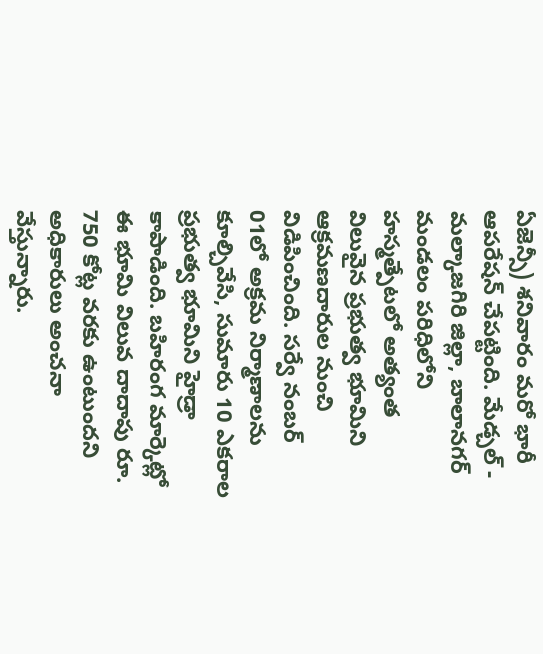ఏజెన్సీ) శనివారం మరో భారీ ఆపరేషన్ చేపట్టింది. మేడ్చల్ - మల్కాజగిరి జిల్లా, బాలానగర్ మండలం పరిధిలోని హస్మత్పేటలో అత్యంత విలువైన ప్రభుత్వ భూమిని ఆక్రమణదారుల నుంచి విడిపించింది. సర్వే నంబర్ 01లో అక్రమ నిర్మాణాలను కూల్చివేసి, సుమారు 10 ఎకరాల ప్రభుత్వ భూమిని హైడ్రా కాపాడింది. బహిరంగ మార్కెట్లో ఈ భూమి విలువ దాదాపు రూ. 750 కోట్ల వరకు ఉంటుందని అధికారులు అంచనా వేస్తున్నారు.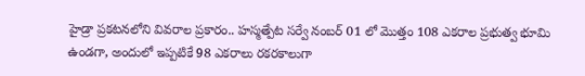హైడ్రా ప్రకటనలోని వివరాల ప్రకారం.. హస్మత్పేట సర్వే నంబర్ 01 లో మొత్తం 108 ఎకరాల ప్రభుత్వ భూమి ఉండగా, అందులో ఇప్పటికే 98 ఎకరాలు రకరకాలుగా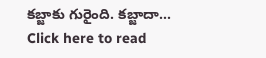కబ్జాకు గురైంది. కబ్జాదా...
Click here to read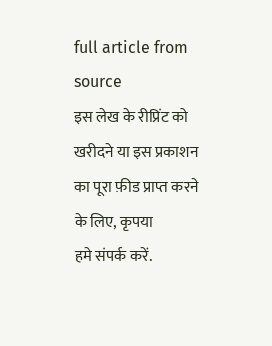full article from source
इस लेख के रीप्रिंट को खरीदने या इस प्रकाशन का पूरा फ़ीड प्राप्त करने के लिए, कृपया
हमे संपर्क करें.